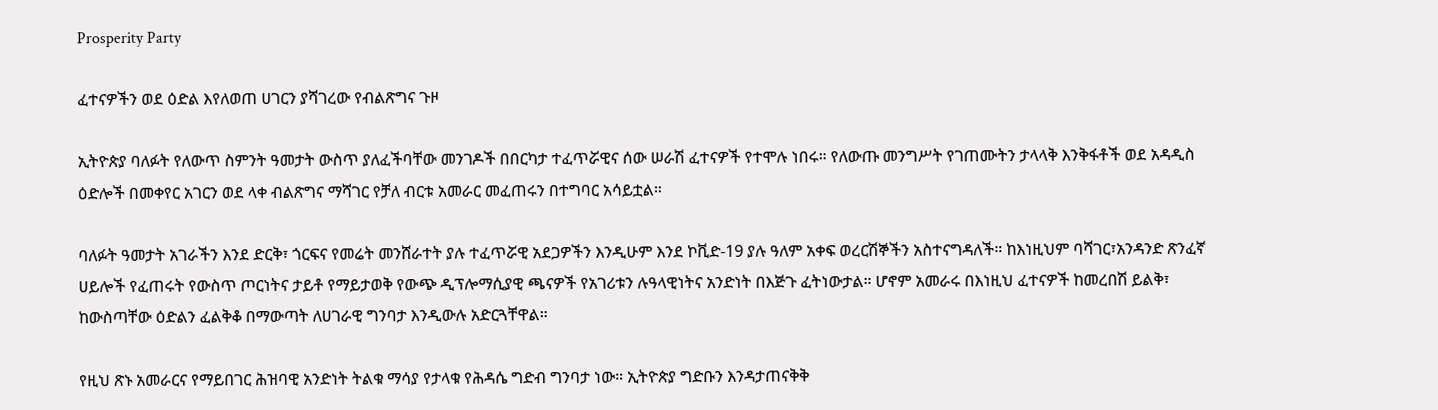Prosperity Party

ፈተናዎችን ወደ ዕድል እየለወጠ ሀገርን ያሻገረው የብልጽግና ጉዞ

ኢትዮጵያ ባለፉት የለውጥ ስምንት ዓመታት ውስጥ ያለፈችባቸው መንገዶች በበርካታ ተፈጥሯዊና ሰው ሠራሽ ፈተናዎች የተሞሉ ነበሩ። የለውጡ መንግሥት የገጠሙትን ታላላቅ እንቅፋቶች ወደ አዳዲስ ዕድሎች በመቀየር አገርን ወደ ላቀ ብልጽግና ማሻገር የቻለ ብርቱ አመራር መፈጠሩን በተግባር አሳይቷል።

ባለፉት ዓመታት አገራችን እንደ ድርቅ፣ ጎርፍና የመሬት መንሸራተት ያሉ ተፈጥሯዊ አደጋዎችን እንዲሁም እንደ ኮቪድ-19 ያሉ ዓለም አቀፍ ወረርሽኞችን አስተናግዳለች። ከእነዚህም ባሻገር፣አንዳንድ ጽንፈኛ ሀይሎች የፈጠሩት የውስጥ ጦርነትና ታይቶ የማይታወቅ የውጭ ዲፕሎማሲያዊ ጫናዎች የአገሪቱን ሉዓላዊነትና አንድነት በእጅጉ ፈትነውታል። ሆኖም አመራሩ በእነዚህ ፈተናዎች ከመረበሽ ይልቅ፣ ከውስጣቸው ዕድልን ፈልቅቆ በማውጣት ለሀገራዊ ግንባታ እንዲውሉ አድርጓቸዋል።

የዚህ ጽኑ አመራርና የማይበገር ሕዝባዊ አንድነት ትልቁ ማሳያ የታላቁ የሕዳሴ ግድብ ግንባታ ነው። ኢትዮጵያ ግድቡን እንዳታጠናቅቅ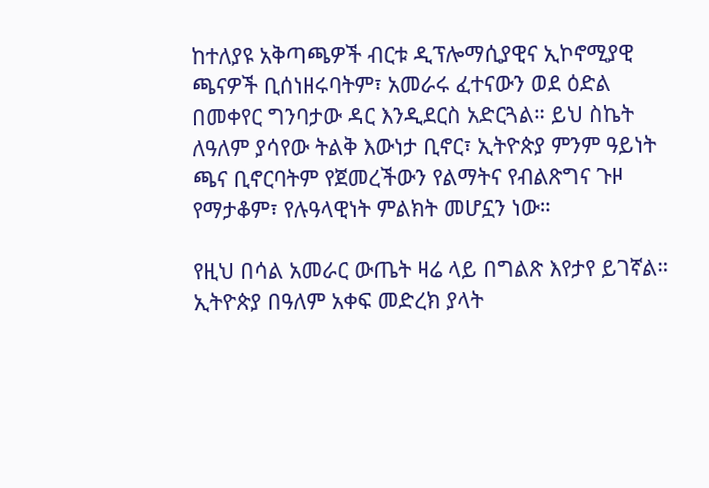ከተለያዩ አቅጣጫዎች ብርቱ ዲፕሎማሲያዊና ኢኮኖሚያዊ ጫናዎች ቢሰነዘሩባትም፣ አመራሩ ፈተናውን ወደ ዕድል በመቀየር ግንባታው ዳር እንዲደርስ አድርጓል። ይህ ስኬት ለዓለም ያሳየው ትልቅ እውነታ ቢኖር፣ ኢትዮጵያ ምንም ዓይነት ጫና ቢኖርባትም የጀመረችውን የልማትና የብልጽግና ጉዞ የማታቆም፣ የሉዓላዊነት ምልክት መሆኗን ነው።

የዚህ በሳል አመራር ውጤት ዛሬ ላይ በግልጽ እየታየ ይገኛል። ኢትዮጵያ በዓለም አቀፍ መድረክ ያላት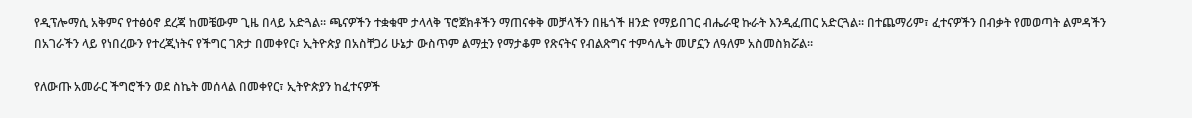የዲፕሎማሲ አቅምና የተፅዕኖ ደረጃ ከመቼውም ጊዜ በላይ አድጓል። ጫናዎችን ተቋቁሞ ታላላቅ ፕሮጀክቶችን ማጠናቀቅ መቻላችን በዜጎች ዘንድ የማይበገር ብሔራዊ ኩራት እንዲፈጠር አድርጓል። በተጨማሪም፣ ፈተናዎችን በብቃት የመወጣት ልምዳችን በአገራችን ላይ የነበረውን የተረጂነትና የችግር ገጽታ በመቀየር፣ ኢትዮጵያ በአስቸጋሪ ሁኔታ ውስጥም ልማቷን የማታቆም የጽናትና የብልጽግና ተምሳሌት መሆኗን ለዓለም አስመስክሯል።

የለውጡ አመራር ችግሮችን ወደ ስኬት መሰላል በመቀየር፣ ኢትዮጵያን ከፈተናዎች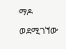ማዶ ወደሚገኘው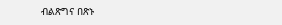ብልጽግና በጽኑ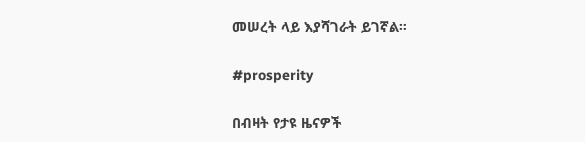መሠረት ላይ እያሻገራት ይገኛል።

#prosperity

በብዛት የታዩ ዜናዎች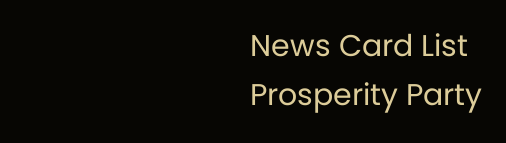News Card List
Prosperity Party